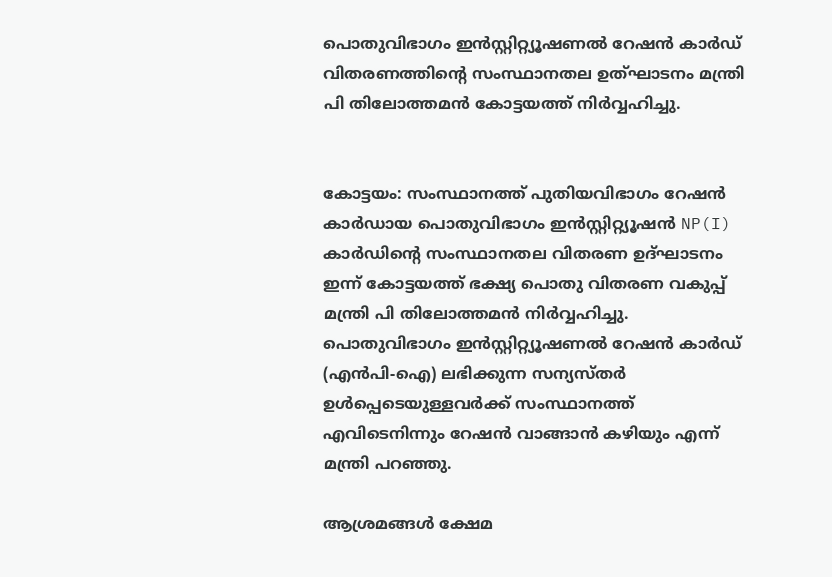പൊതുവിഭാഗം ഇന്‍സ്റ്റിറ്റ്യൂഷണല്‍ റേഷന്‍ കാര്‍ഡ് വിതരണത്തിന്റെ സംസ്ഥാനതല ഉത്‌ഘാടനം മന്ത്രി പി തിലോത്തമൻ കോട്ടയത്ത് നിർവ്വഹിച്ചു.


കോട്ടയം: സംസ്ഥാനത്ത് പുതിയവിഭാഗം റേഷൻ കാർഡായ പൊതുവിഭാഗം ഇൻസ്റ്റിറ്റ്യൂഷൻ NP(I) കാർഡിന്റെ സംസ്ഥാനതല വിതരണ ഉദ്ഘാടനം ഇന്ന് കോട്ടയത്ത് ഭക്ഷ്യ പൊതു വിതരണ വകുപ്പ് മന്ത്രി പി തിലോത്തമൻ നിർവ്വഹിച്ചു. പൊതുവിഭാഗം ഇന്‍സ്റ്റിറ്റ്യൂഷണല്‍ റേഷന്‍ കാര്‍ഡ് (എന്‍പി-ഐ) ലഭിക്കുന്ന സന്യസ്തര്‍ ഉള്‍പ്പെടെയുള്ളവര്‍ക്ക് സംസ്ഥാനത്ത് എവിടെനിന്നും റേഷൻ വാങ്ങാന്‍ കഴിയും എന്ന് മന്ത്രി പറഞ്ഞു.

ആശ്രമങ്ങള്‍ ക്ഷേമ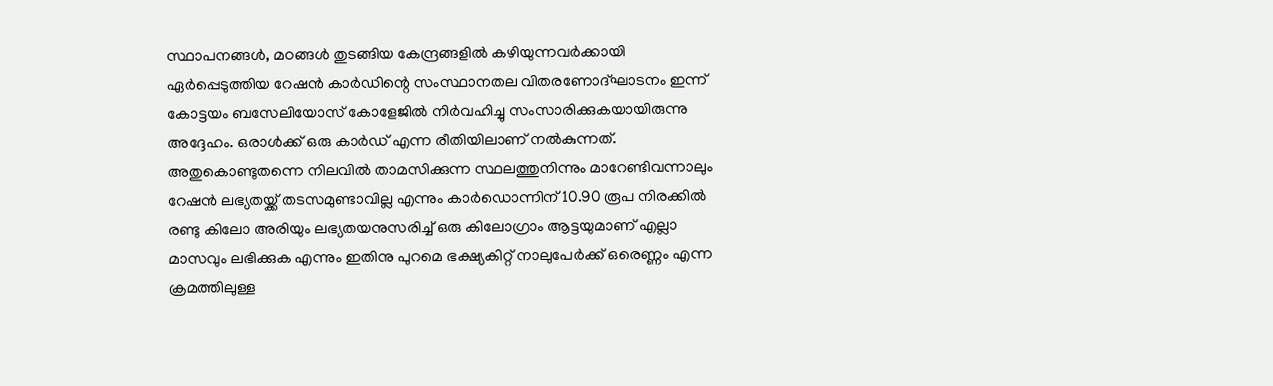സ്ഥാപനങ്ങള്‍, മഠങ്ങള്‍ തുടങ്ങിയ കേന്ദ്രങ്ങളില്‍ കഴിയുന്നവര്‍ക്കായി ഏര്‍പ്പെടുത്തിയ റേഷന്‍ കാര്‍ഡിന്റെ സംസ്ഥാനതല വിതരണോദ്ഘാടനം ഇന്ന് കോട്ടയം ബസേലിയോസ് കോളേജില്‍ നിര്‍വഹിച്ചു സംസാരിക്കുകയായിരുന്നു അദ്ദേഹം. ഒരാള്‍ക്ക് ഒരു കാര്‍ഡ് എന്ന രീതിയിലാണ് നല്‍കുന്നത്. അതുകൊണ്ടുതന്നെ നിലവില്‍ താമസിക്കുന്ന സ്ഥലത്തുനിന്നും മാറേണ്ടിവന്നാലും റേഷന്‍ ലഭ്യതയ്ക്ക് തടസമുണ്ടാവില്ല എന്നും കാര്‍ഡൊന്നിന് 10.90 രൂപ നിരക്കില്‍ രണ്ടു കിലോ അരിയും ലഭ്യതയനുസരിച്ച് ഒരു കിലോഗ്രാം ആട്ടയുമാണ് എല്ലാ മാസവും ലഭിക്കുക എന്നും ഇതിനു പുറമെ ഭക്ഷ്യകിറ്റ് നാലുപേര്‍ക്ക് ഒരെണ്ണം എന്ന ക്രമത്തിലുള്ള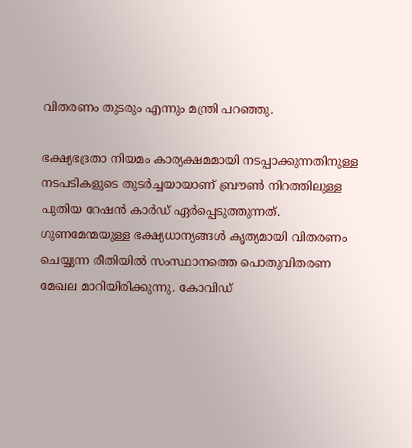വിതരണം തുടരും എന്നും മന്ത്രി പറഞ്ഞു.

ഭക്ഷ്യഭദ്രതാ നിയമം കാര്യക്ഷമമായി നടപ്പാക്കുന്നതിനുള്ള നടപടികളുടെ തുടര്‍ച്ചയായാണ് ബ്രൗണ്‍ നിറത്തിലുള്ള പുതിയ റേഷന്‍ കാര്‍ഡ് ഏര്‍പ്പെടുത്തുന്നത്. ഗുണമേന്മയുള്ള ഭക്ഷ്യധാന്യങ്ങള്‍ കൃത്യമായി വിതരണം ചെയ്യുന്ന രീതിയില്‍ സംസ്ഥാനത്തെ പൊതുവിതരണ മേഖല മാറിയിരിക്കുന്നു. കോവിഡ്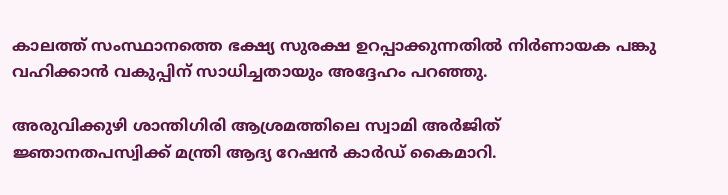കാലത്ത് സംസ്ഥാനത്തെ ഭക്ഷ്യ സുരക്ഷ ഉറപ്പാക്കുന്നതില്‍ നിര്‍ണായക പങ്കു വഹിക്കാന്‍ വകുപ്പിന് സാധിച്ചതായും അദ്ദേഹം പറഞ്ഞു.

അരുവിക്കുഴി ശാന്തിഗിരി ആശ്രമത്തിലെ സ്വാമി അര്‍ജിത് ജ്ഞാനതപസ്വിക്ക് മന്ത്രി ആദ്യ റേഷന്‍ കാര്‍ഡ് കൈമാറി.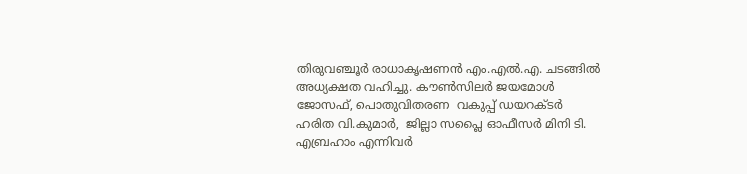തിരുവഞ്ചൂര്‍ രാധാകൃഷണന്‍ എം.എല്‍.എ. ചടങ്ങിൽ അധ്യക്ഷത വഹിച്ചു. കൗണ്‍സിലര്‍ ജയമോള്‍ ജോസഫ്, പൊതുവിതരണ  വകുപ്പ് ഡയറക്ടര്‍ ഹരിത വി.കുമാര്‍,  ജില്ലാ സപ്ലൈ ഓഫീസര്‍ മിനി ടി. എബ്രഹാം എന്നിവര്‍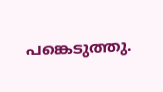പങ്കെടുത്തു.